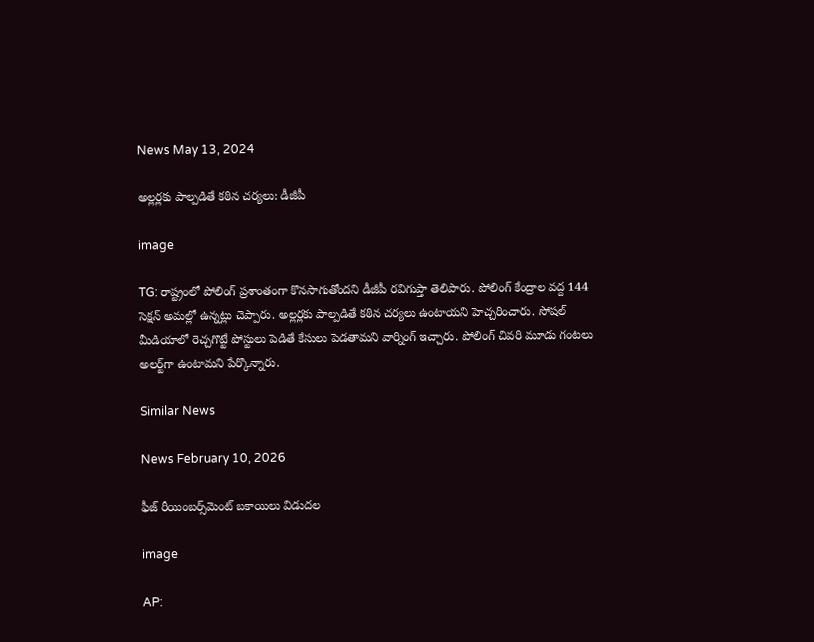News May 13, 2024

అల్లర్లకు పాల్పడితే కఠిన చర్యలు: డీజీపీ

image

TG: రాష్ట్రంలో పోలింగ్ ప్రశాంతంగా కొనసాగుతోందని డీజీపీ రవిగుప్తా తెలిపారు. పోలింగ్ కేంద్రాల వద్ద 144 సెక్షన్ అమల్లో ఉన్నట్లు చెప్పారు. అల్లర్లకు పాల్పడితే కఠిన చర్యలు ఉంటాయని హెచ్చరించారు. సోషల్ మీడియాలో రెచ్చగొట్టే పోస్టులు పెడితే కేసులు పెడతామని వార్నింగ్ ఇచ్చారు. పోలింగ్ చివరి మూడు గంటలు అలర్ట్‌గా ఉంటామని పేర్కొన్నారు.

Similar News

News February 10, 2026

ఫీజ్ రీయింబర్స్‌మెంట్ బకాయిలు విడుదల

image

AP: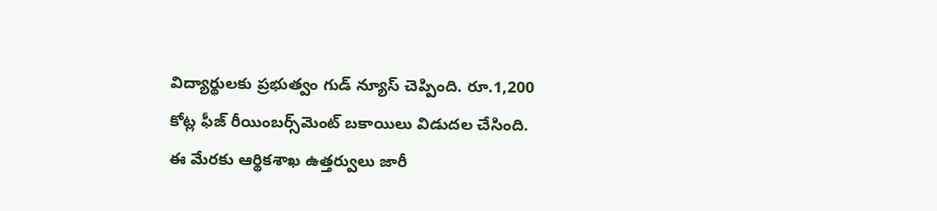విద్యార్థులకు ప్రభుత్వం గుడ్ న్యూస్ చెప్పింది. రూ.1,200 కోట్ల ఫీజ్ రీయింబర్స్‌మెంట్ బకాయిలు విడుదల చేసింది. ఈ మేరకు ఆర్థికశాఖ ఉత్తర్వులు జారీ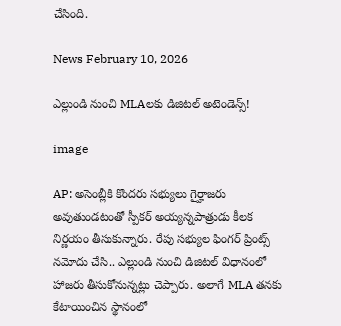చేసింది.

News February 10, 2026

ఎల్లుండి నుంచి MLAలకు డిజిటల్ అటెండెన్స్!

image

AP: అసెంబ్లీకి కొందరు సభ్యులు గైర్హాజరు అవుతుండటంతో స్పీకర్ అయ్యన్నపాత్రుడు కీలక నిర్ణయం తీసుకున్నారు. రేపు సభ్యుల ఫింగర్ ప్రింట్స్ నమోదు చేసి.. ఎల్లుండి నుంచి డిజిటల్ విధానంలో హాజరు తీసుకోనున్నట్లు చెప్పారు. అలాగే MLA తనకు కేటాయించిన స్థానంలో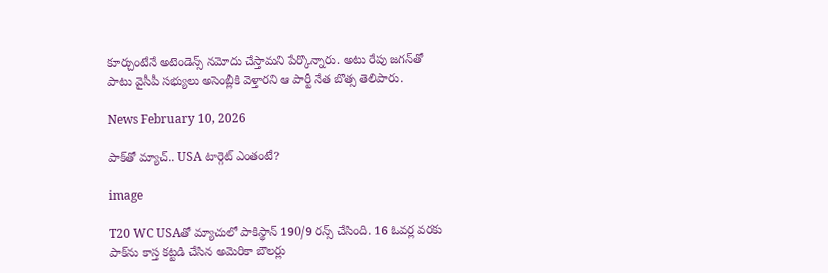కూర్చుంటేనే అటెండెన్స్ నమోదు చేస్తామని పేర్కొన్నారు. అటు రేపు జగన్‌తో పాటు వైసీపీ సభ్యులు అసెంబ్లీకి వెళ్తారని ఆ పార్టీ నేత బొత్స తెలిపారు.

News February 10, 2026

పాక్‌తో మ్యాచ్.. USA టార్గెట్ ఎంతంటే?

image

T20 WC USAతో మ్యాచులో పాకిస్థాన్ 190/9 రన్స్ చేసింది. 16 ఓవర్ల వరకు పాక్‌ను కాస్త కట్టడి చేసిన అమెరికా బౌలర్లు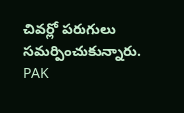చివర్లో పరుగులు సమర్పించుకున్నారు. PAK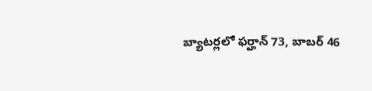బ్యాటర్లలో ఫర్హాన్ 73, బాబర్ 46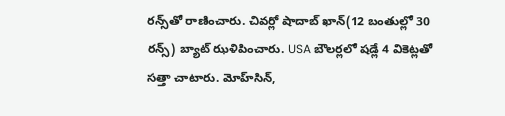రన్స్‌తో రాణించారు. చివర్లో షాదాబ్ ఖాన్(12 బంతుల్లో 30 రన్స్) బ్యాట్ ఝళిపించారు. USA బౌలర్లలో షడ్లే 4 వికెట్లతో సత్తా చాటారు. మోహ్‌సిన్,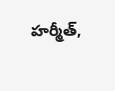హర్మీత్,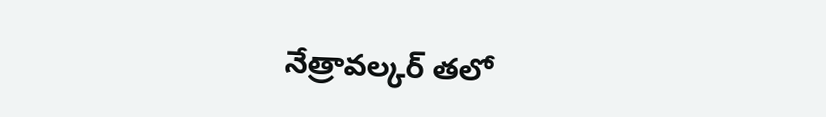నేత్రావల్కర్ తలో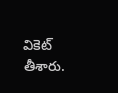వికెట్ తీశారు.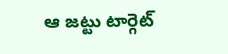ఆ జట్టు టార్గెట్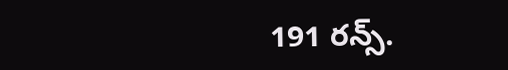191 రన్స్.